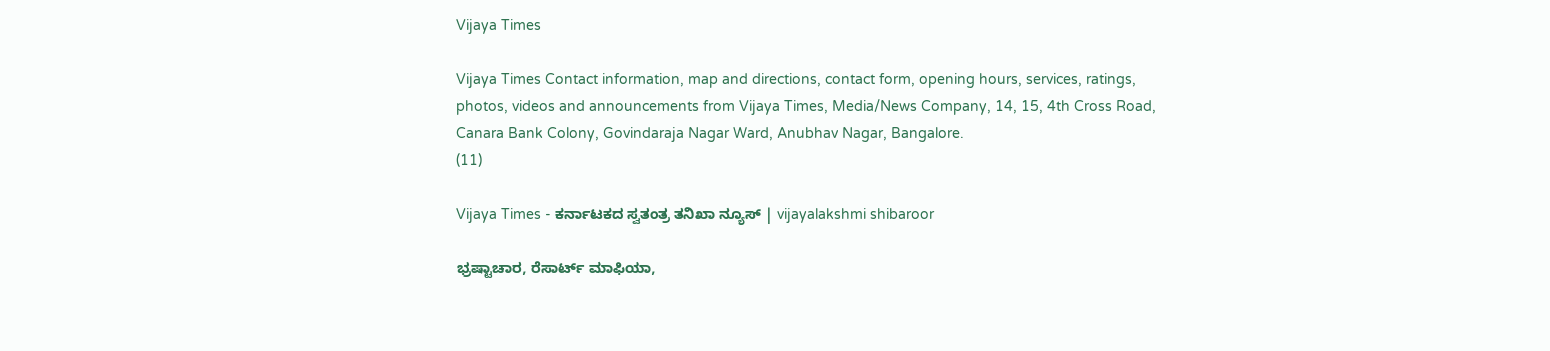Vijaya Times

Vijaya Times Contact information, map and directions, contact form, opening hours, services, ratings, photos, videos and announcements from Vijaya Times, Media/News Company, 14, 15, 4th Cross Road, Canara Bank Colony, Govindaraja Nagar Ward, Anubhav Nagar, Bangalore.
(11)

Vijaya Times - ಕರ್ನಾಟಕದ ಸ್ವತಂತ್ರ ತನಿಖಾ ನ್ಯೂಸ್ | vijayalakshmi shibaroor

ಭ್ರಷ್ಟಾಚಾರ, ರೆಸಾರ್ಟ್ ಮಾಫಿಯಾ,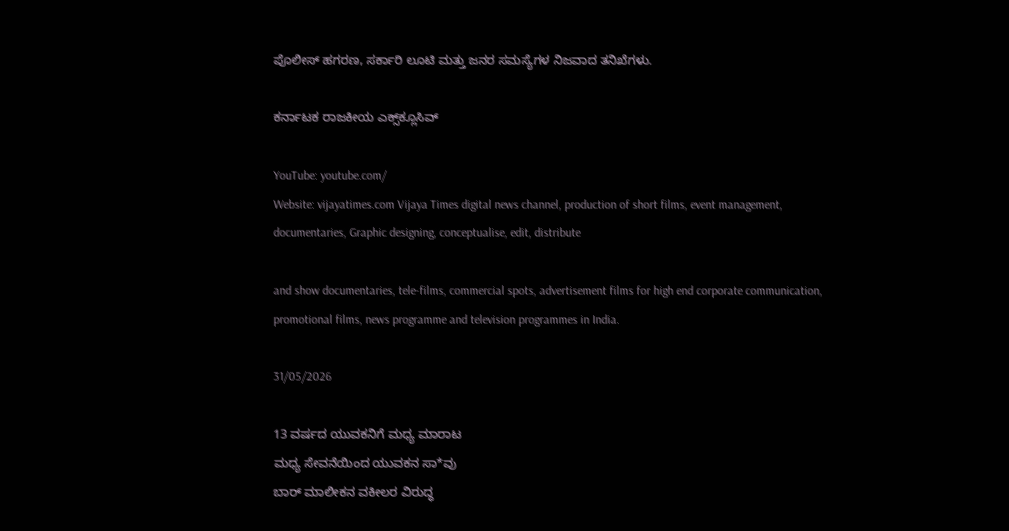ಪೊಲೀಸ್ ಹಗರಣ, ಸರ್ಕಾರಿ ಲೂಟಿ ಮತ್ತು ಜನರ ಸಮಸ್ಯೆಗಳ ನಿಜವಾದ ತನಿಖೆಗಳು.

ಕರ್ನಾಟಕ ರಾಜಕೀಯ ಎಕ್ಸ್‌ಕ್ಲೂಸಿವ್

YouTube: youtube.com/
Website: vijayatimes.com Vijaya Times digital news channel, production of short films, event management, documentaries, Graphic designing, conceptualise, edit, distribute

and show documentaries, tele-films, commercial spots, advertisement films for high end corporate communication, promotional films, news programme and television programmes in India.

31/05/2026

13 ವರ್ಷದ ಯುವಕನಿಗೆ ಮಧ್ಯ ಮಾರಾಟ
ಮಧ್ಯ ಸೇವನೆಯಿಂದ ಯುವಕನ ಸಾ*ವು
ಬಾರ್ ಮಾಲೀಕನ ವಕೀಲರ ವಿರುದ್ಧ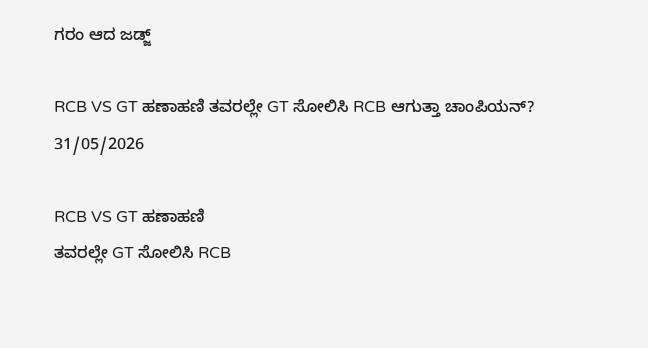ಗರಂ ಆದ ಜಡ್ಜ್

RCB VS GT ಹಣಾಹಣಿ ತವರಲ್ಲೇ GT ಸೋಲಿಸಿ RCB ಆಗುತ್ತಾ ಚಾಂಪಿಯನ್?
31/05/2026

RCB VS GT ಹಣಾಹಣಿ
ತವರಲ್ಲೇ GT ಸೋಲಿಸಿ RCB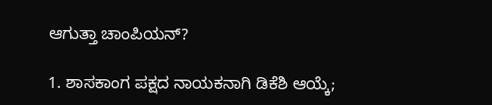ಆಗುತ್ತಾ ಚಾಂಪಿಯನ್?

1. ಶಾಸಕಾಂಗ ಪಕ್ಷದ ನಾಯಕನಾಗಿ ಡಿಕೆಶಿ ಆಯ್ಕೆ;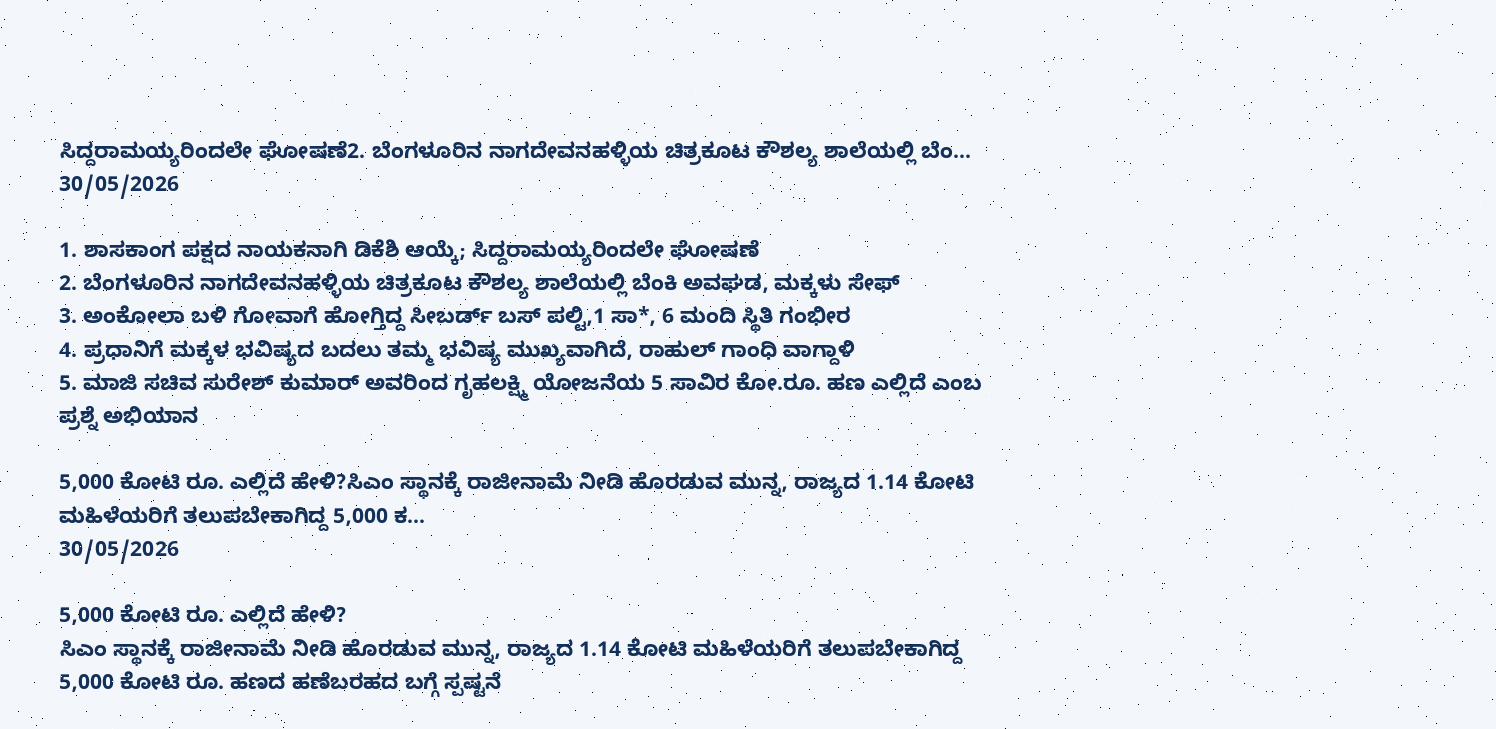ಸಿದ್ದರಾಮಯ್ಯರಿಂದಲೇ ಘೋಷಣೆ2. ಬೆಂಗಳೂರಿನ ನಾಗದೇವನಹಳ್ಳಿಯ ಚಿತ್ರಕೂಟ ಕೌಶಲ್ಯ ಶಾಲೆಯಲ್ಲಿ ಬೆಂ...
30/05/2026

1. ಶಾಸಕಾಂಗ ಪಕ್ಷದ ನಾಯಕನಾಗಿ ಡಿಕೆಶಿ ಆಯ್ಕೆ; ಸಿದ್ದರಾಮಯ್ಯರಿಂದಲೇ ಘೋಷಣೆ
2. ಬೆಂಗಳೂರಿನ ನಾಗದೇವನಹಳ್ಳಿಯ ಚಿತ್ರಕೂಟ ಕೌಶಲ್ಯ ಶಾಲೆಯಲ್ಲಿ ಬೆಂಕಿ ಅವಘಡ, ಮಕ್ಕಳು ಸೇಫ್
3. ಅಂಕೋಲಾ ಬಳಿ ಗೋವಾಗೆ ಹೋಗ್ತಿದ್ದ ಸೀಬರ್ಡ್ ಬಸ್ ಪಲ್ಟಿ,1 ಸಾ*, 6 ಮಂದಿ ಸ್ಥಿತಿ ಗಂಭೀರ
4. ಪ್ರಧಾನಿಗೆ ಮಕ್ಕಳ ಭವಿಷ್ಯದ ಬದಲು ತಮ್ಮ ಭವಿಷ್ಯ ಮುಖ್ಯವಾಗಿದೆ, ರಾಹುಲ್ ಗಾಂಧಿ ವಾಗ್ದಾಳಿ
5. ಮಾಜಿ ಸಚಿವ ಸುರೇಶ್ ಕುಮಾರ್ ಅವರಿಂದ ಗೃಹಲಕ್ಷ್ಮಿ ಯೋಜನೆಯ 5 ಸಾವಿರ ಕೋ.ರೂ. ಹಣ ಎಲ್ಲಿದೆ ಎಂಬ ಪ್ರಶ್ನೆ ಅಭಿಯಾನ

5,000 ಕೋಟಿ ರೂ. ಎಲ್ಲಿದೆ ಹೇಳಿ?ಸಿಎಂ ಸ್ಥಾನಕ್ಕೆ ರಾಜೀನಾಮೆ ನೀಡಿ ಹೊರಡುವ ಮುನ್ನ, ರಾಜ್ಯದ 1.14 ಕೋಟಿ ಮಹಿಳೆಯರಿಗೆ ತಲುಪಬೇಕಾಗಿದ್ದ 5,000 ಕ...
30/05/2026

5,000 ಕೋಟಿ ರೂ. ಎಲ್ಲಿದೆ ಹೇಳಿ?
ಸಿಎಂ ಸ್ಥಾನಕ್ಕೆ ರಾಜೀನಾಮೆ ನೀಡಿ ಹೊರಡುವ ಮುನ್ನ, ರಾಜ್ಯದ 1.14 ಕೋಟಿ ಮಹಿಳೆಯರಿಗೆ ತಲುಪಬೇಕಾಗಿದ್ದ 5,000 ಕೋಟಿ ರೂ. ಹಣದ ಹಣೆಬರಹದ ಬಗ್ಗೆ ಸ್ಪಷ್ಟನೆ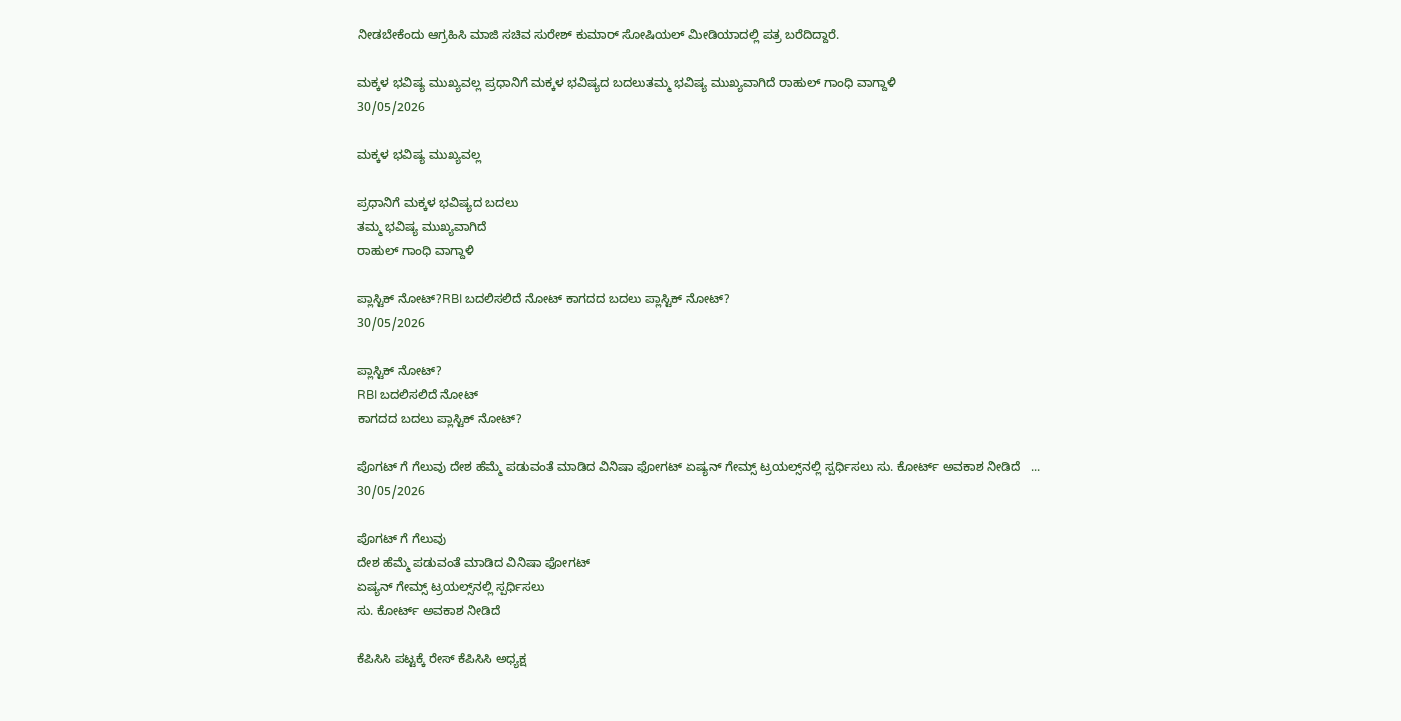ನೀಡಬೇಕೆಂದು ಆಗ್ರಹಿಸಿ ಮಾಜಿ ಸಚಿವ ಸುರೇಶ್ ಕುಮಾರ್ ಸೋಷಿಯಲ್ ಮೀಡಿಯಾದಲ್ಲಿ ಪತ್ರ ಬರೆದಿದ್ದಾರೆ.

ಮಕ್ಕಳ ಭವಿಷ್ಯ ಮುಖ್ಯವಲ್ಲ ಪ್ರಧಾನಿಗೆ ಮಕ್ಕಳ ಭವಿಷ್ಯದ ಬದಲುತಮ್ಮ ಭವಿಷ್ಯ ಮುಖ್ಯವಾಗಿದೆ ರಾಹುಲ್ ಗಾಂಧಿ ವಾಗ್ದಾಳಿ
30/05/2026

ಮಕ್ಕಳ ಭವಿಷ್ಯ ಮುಖ್ಯವಲ್ಲ

ಪ್ರಧಾನಿಗೆ ಮಕ್ಕಳ ಭವಿಷ್ಯದ ಬದಲು
ತಮ್ಮ ಭವಿಷ್ಯ ಮುಖ್ಯವಾಗಿದೆ
ರಾಹುಲ್ ಗಾಂಧಿ ವಾಗ್ದಾಳಿ

ಪ್ಲಾಸ್ಟಿಕ್ ನೋಟ್?RBI ಬದಲಿಸಲಿದೆ ನೋಟ್ ಕಾಗದದ ಬದಲು ಪ್ಲಾಸ್ಟಿಕ್ ನೋಟ್?
30/05/2026

ಪ್ಲಾಸ್ಟಿಕ್ ನೋಟ್?
RBI ಬದಲಿಸಲಿದೆ ನೋಟ್
ಕಾಗದದ ಬದಲು ಪ್ಲಾಸ್ಟಿಕ್ ನೋಟ್?

ಪೊಗಟ್ ಗೆ ಗೆಲುವು ದೇಶ ಹೆಮ್ಮೆ ಪಡುವಂತೆ ಮಾಡಿದ ವಿನಿಷಾ ಫೋಗಟ್ ಏಷ್ಯನ್ ಗೇಮ್ಸ್ ಟ್ರಯಲ್ಸ್‌ನಲ್ಲಿ ಸ್ಪರ್ಧಿಸಲು ಸು. ಕೋರ್ಟ್ ಅವಕಾಶ ನೀಡಿದೆ   ...
30/05/2026

ಪೊಗಟ್ ಗೆ ಗೆಲುವು
ದೇಶ ಹೆಮ್ಮೆ ಪಡುವಂತೆ ಮಾಡಿದ ವಿನಿಷಾ ಫೋಗಟ್
ಏಷ್ಯನ್ ಗೇಮ್ಸ್ ಟ್ರಯಲ್ಸ್‌ನಲ್ಲಿ ಸ್ಪರ್ಧಿಸಲು
ಸು. ಕೋರ್ಟ್ ಅವಕಾಶ ನೀಡಿದೆ

ಕೆಪಿಸಿಸಿ ಪಟ್ಟಕ್ಕೆ ರೇಸ್ ಕೆಪಿಸಿಸಿ ಅಧ್ಯಕ್ಷ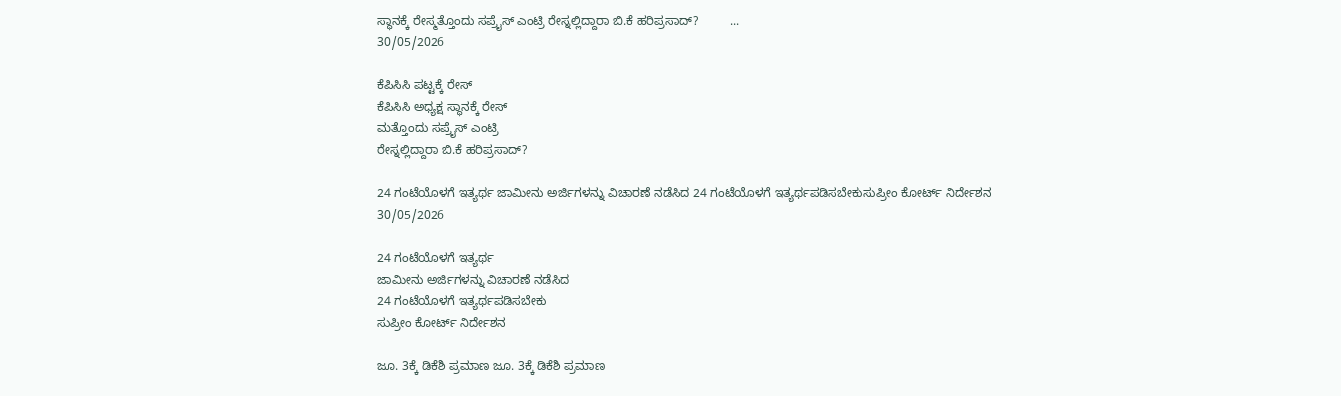ಸ್ಥಾನಕ್ಕೆ ರೇಸ್ಮತ್ತೊಂದು ಸಪ್ರೈಸ್ ಎಂಟ್ರಿ ರೇಸ್ನಲ್ಲಿದ್ದಾರಾ ಬಿ.ಕೆ ಹರಿಪ್ರಸಾದ್?         ...
30/05/2026

ಕೆಪಿಸಿಸಿ ಪಟ್ಟಕ್ಕೆ ರೇಸ್
ಕೆಪಿಸಿಸಿ ಅಧ್ಯಕ್ಷ ಸ್ಥಾನಕ್ಕೆ ರೇಸ್
ಮತ್ತೊಂದು ಸಪ್ರೈಸ್ ಎಂಟ್ರಿ
ರೇಸ್ನಲ್ಲಿದ್ದಾರಾ ಬಿ.ಕೆ ಹರಿಪ್ರಸಾದ್?

24 ಗಂಟೆಯೊಳಗೆ ಇತ್ಯರ್ಥ ಜಾಮೀನು ಅರ್ಜಿಗಳನ್ನು ವಿಚಾರಣೆ ನಡೆಸಿದ 24 ಗಂಟೆಯೊಳಗೆ ಇತ್ಯರ್ಥಪಡಿಸಬೇಕುಸುಪ್ರೀಂ ಕೋರ್ಟ್ ನಿರ್ದೇಶನ
30/05/2026

24 ಗಂಟೆಯೊಳಗೆ ಇತ್ಯರ್ಥ
ಜಾಮೀನು ಅರ್ಜಿಗಳನ್ನು ವಿಚಾರಣೆ ನಡೆಸಿದ
24 ಗಂಟೆಯೊಳಗೆ ಇತ್ಯರ್ಥಪಡಿಸಬೇಕು
ಸುಪ್ರೀಂ ಕೋರ್ಟ್ ನಿರ್ದೇಶನ

ಜೂ. 3ಕ್ಕೆ ಡಿಕೆಶಿ ಪ್ರಮಾಣ ಜೂ. 3ಕ್ಕೆ ಡಿಕೆಶಿ ಪ್ರಮಾಣ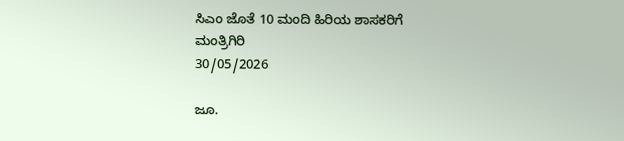ಸಿಎಂ ಜೊತೆ 10 ಮಂದಿ ಹಿರಿಯ ಶಾಸಕರಿಗೆ ಮಂತ್ರಿಗಿರಿ
30/05/2026

ಜೂ.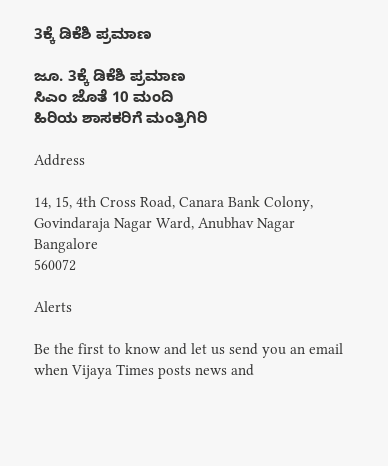3ಕ್ಕೆ ಡಿಕೆಶಿ ಪ್ರಮಾಣ

ಜೂ. 3ಕ್ಕೆ ಡಿಕೆಶಿ ಪ್ರಮಾಣ
ಸಿಎಂ ಜೊತೆ 10 ಮಂದಿ
ಹಿರಿಯ ಶಾಸಕರಿಗೆ ಮಂತ್ರಿಗಿರಿ

Address

14, 15, 4th Cross Road, Canara Bank Colony, Govindaraja Nagar Ward, Anubhav Nagar
Bangalore
560072

Alerts

Be the first to know and let us send you an email when Vijaya Times posts news and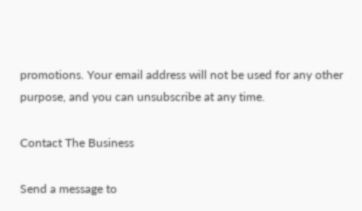promotions. Your email address will not be used for any other purpose, and you can unsubscribe at any time.

Contact The Business

Send a message to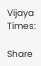Vijaya Times:

Share